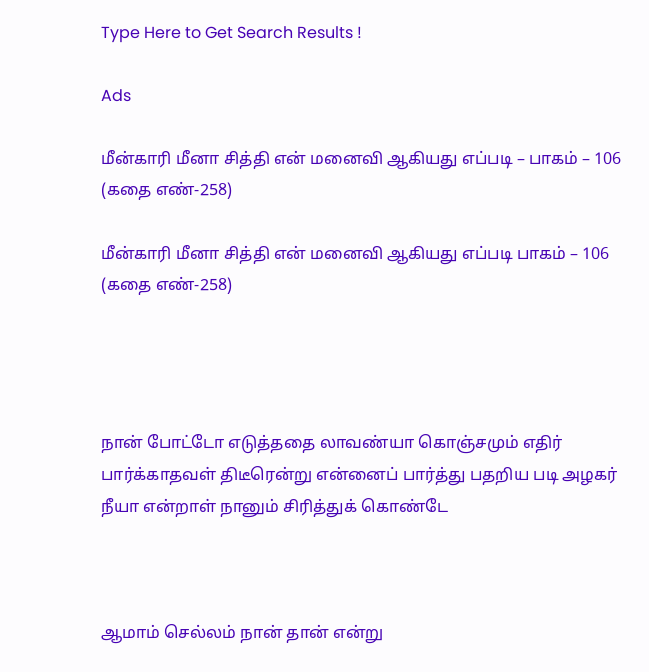Type Here to Get Search Results !

Ads

மீன்காரி மீனா சித்தி என் மனைவி ஆகியது எப்படி – பாகம் – 106 (கதை எண்-258)

மீன்காரி மீனா சித்தி என் மனைவி ஆகியது எப்படி பாகம் – 106 (கதை எண்-258)




நான் போட்டோ எடுத்ததை லாவண்யா கொஞ்சமும் எதிர் பார்க்காதவள் திடீரென்று என்னைப் பார்த்து பதறிய படி அழகர் நீயா என்றாள் நானும் சிரித்துக் கொண்டே



ஆமாம் செல்லம் நான் தான் என்று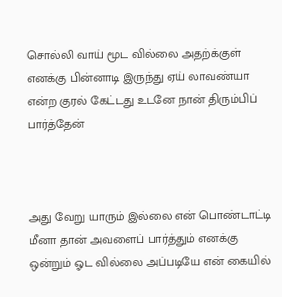சொல்லி வாய் மூட வில்லை அதற்க்குள் எனக்கு பின்னாடி இருந்து ஏய் லாவண்யா என்ற குரல் கேட்டது உடனே நான் திரும்பிப் பார்த்தேன்



அது வேறு யாரும் இல்லை என் பொண்டாட்டி மீனா தான் அவளைப் பார்த்தும் எனக்கு ஒன்றும் ஓட வில்லை அப்படியே என் கையில்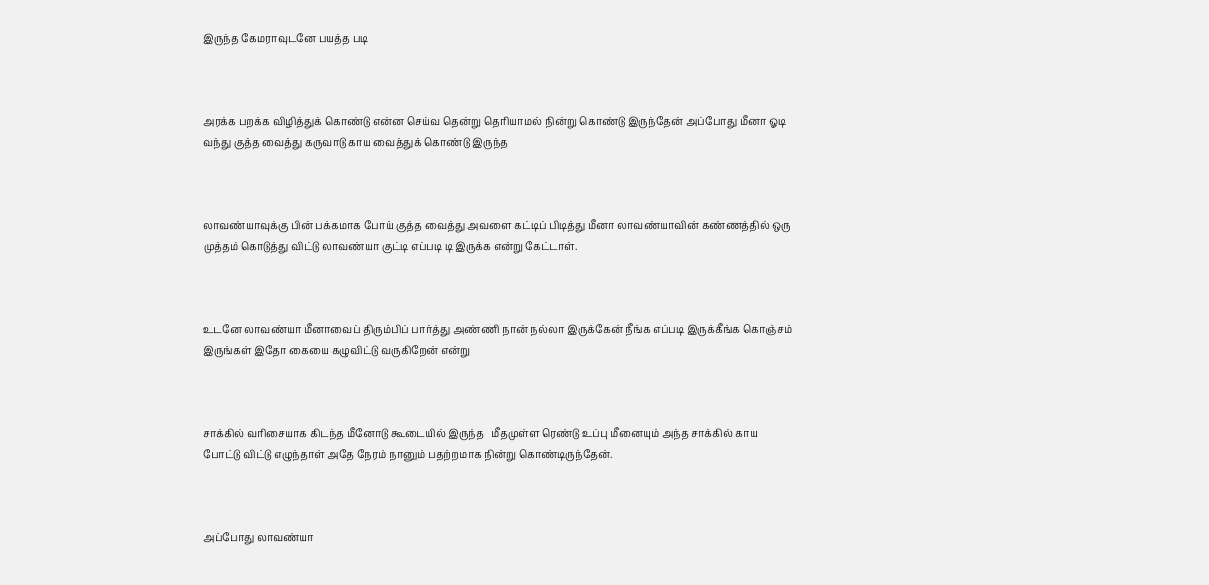இருந்த கேமராவுடனே பயத்த படி



அரக்க பறக்க விழித்துக் கொண்டு என்ன செய்வ தென்று தெரியாமல் நின்று கொண்டு இருந்தேன் அப்போது மீனா ஓடி வந்து குத்த வைத்து கருவாடு காய வைத்துக் கொண்டு இருந்த



லாவண்யாவுக்கு பின் பக்கமாக போய் குத்த வைத்து அவளை கட்டிப் பிடித்து மீனா லாவண்யாவின் கண்ணத்தில் ஒரு முத்தம் கொடுத்து விட்டு லாவண்யா குட்டி எப்படி டி இருக்க என்று கேட்டாள்.



உடனே லாவண்யா மீனாவைப் திரும்பிப் பார்த்து அண்ணி நான் நல்லா இருக்கேன் நீங்க எப்படி இருக்கீங்க கொஞ்சம் இருங்கள் இதோ கையை கழுவிட்டு வருகிறேன் என்று



சாக்கில் வரிசையாக கிடந்த மீனோடு கூடையில் இருந்த   மீதமுள்ள ரெண்டு உப்பு மீனையும் அந்த சாக்கில் காய போட்டு விட்டு எழுந்தாள் அதே நேரம் நானும் பதற்றமாக நின்று கொண்டிருந்தேன்.



அப்போது லாவண்யா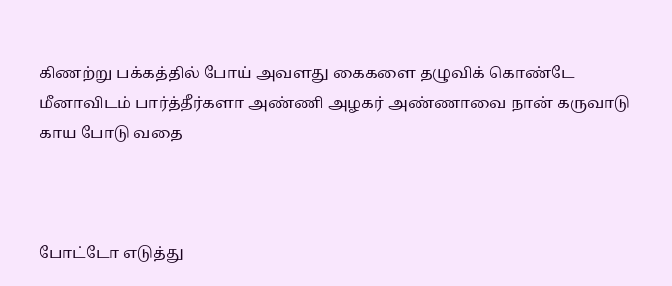கிணற்று பக்கத்தில் போய் அவளது கைகளை தழுவிக் கொண்டே மீனாவிடம் பார்த்தீர்களா அண்ணி அழகர் அண்ணாவை நான் கருவாடு காய போடு வதை



போட்டோ எடுத்து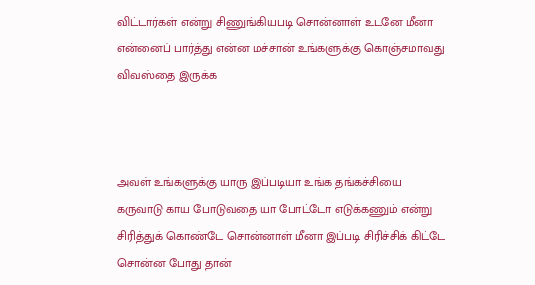விட்டார்கள் என்று சிணுங்கியபடி சொன்னாள் உடனே மீனா என்னைப் பார்த்து என்ன மச்சான் உங்களுக்கு கொஞ்சமாவது விவஸ்தை இருக்க



அவள் உங்களுக்கு யாரு இப்படியா உங்க தங்கச்சியை கருவாடு காய போடுவதை யா போட்டோ எடுக்கணும் என்று சிரித்துக் கொண்டே சொன்னாள் மீனா இப்படி சிரிச்சிக் கிட்டே சொன்ன போது தான்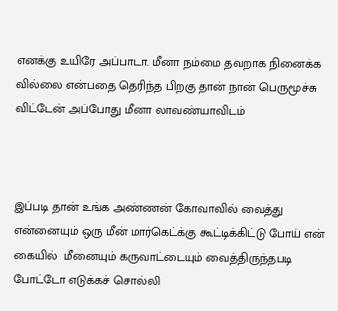எனக்கு உயிரே அப்பாடா. மீனா நம்மை தவறாக நினைக்க வில்லை என்பதை தெரிந்த பிறகு தான் நான் பெருமூச்சு விட்டேன் அப்போது மீனா லாவண்யாவிடம்



இப்படி தான் உங்க அண்ணன் கோவாவில் வைத்து என்னையும் ஒரு மீன் மார்கெட்க்கு கூட்டிக்கிட்டு போய் என் கையில்  மீனையும் கருவாட்டையும் வைத்திருந்தபடி போட்டோ எடுக்கச் சொல்லி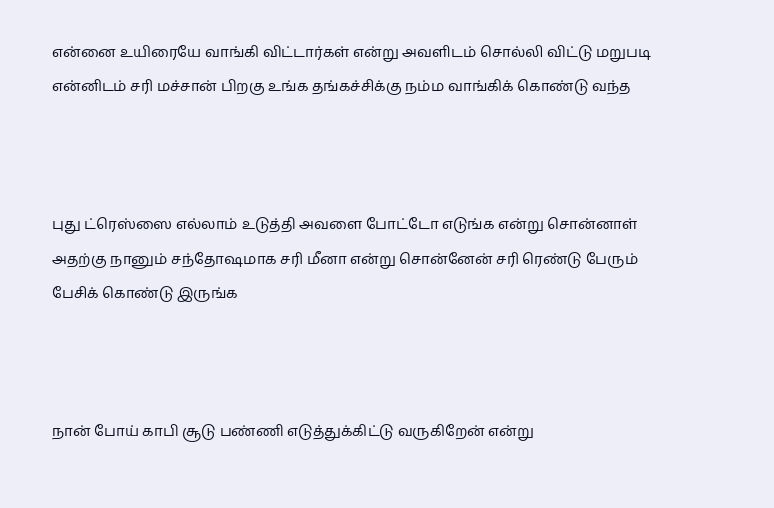என்னை உயிரையே வாங்கி விட்டார்கள் என்று அவளிடம் சொல்லி விட்டு மறுபடி என்னிடம் சரி மச்சான் பிறகு உங்க தங்கச்சிக்கு நம்ம வாங்கிக் கொண்டு வந்த



புது ட்ரெஸ்ஸை எல்லாம் உடுத்தி அவளை போட்டோ எடுங்க என்று சொன்னாள் அதற்கு நானும் சந்தோஷமாக சரி மீனா என்று சொன்னேன் சரி ரெண்டு பேரும் பேசிக் கொண்டு இருங்க



நான் போய் காபி சூடு பண்ணி எடுத்துக்கிட்டு வருகிறேன் என்று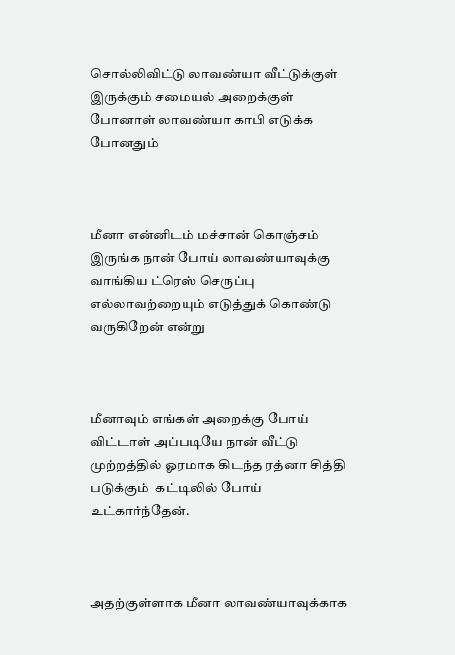சொல்லிவிட்டு லாவண்யா வீட்டுக்குள் இருக்கும் சமையல் அறைக்குள் போனாள் லாவண்யா காபி எடுக்க போனதும்



மீனா என்னிடம் மச்சான் கொஞ்சம் இருங்க நான் போய் லாவண்யாவுக்கு வாங்கிய ட்ரெஸ் செருப்பு எல்லாவற்றையும் எடுத்துக் கொண்டு வருகிறேன் என்று



மீனாவும் எங்கள் அறைக்கு போய் விட்டாள் அப்படியே நான் வீட்டு முற்றத்தில் ஓரமாக கிடந்த ரத்னா சித்தி படுக்கும்  கட்டிலில் போய் உட்கார்ந்தேன்.



அதற்குள்ளாக மீனா லாவண்யாவுக்காக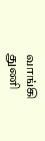வாங்கி துணி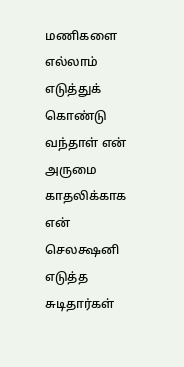மணிகளை எல்லாம் எடுத்துக் கொண்டு வந்தாள் என் அருமை காதலிக்காக   என் செலக்ஷனி எடுத்த சுடிதார்கள்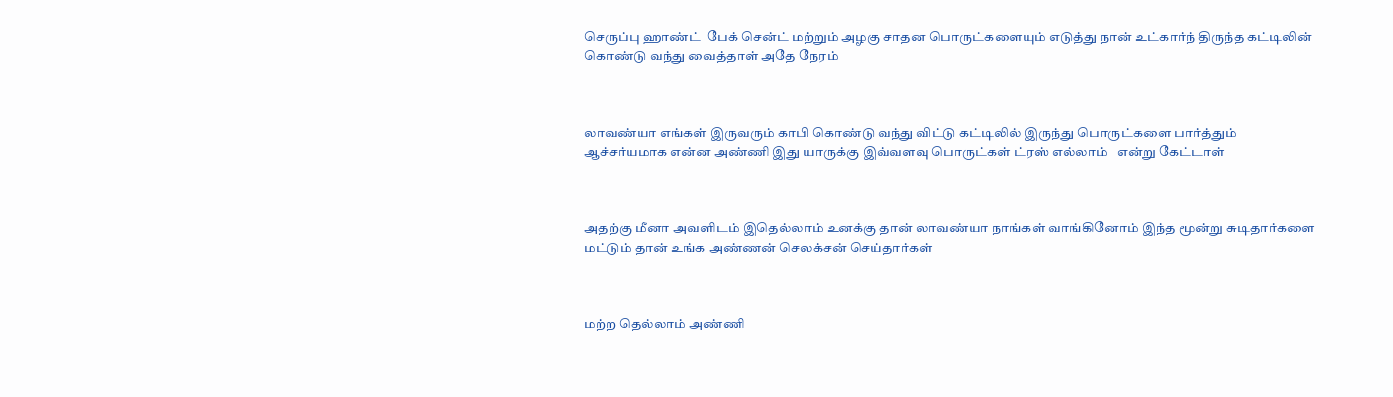செருப்பு ஹாண்ட்  பேக் சென்ட் மற்றும் அழகு சாதன பொருட்களையும் எடுத்து நான் உட்கார்ந் திருந்த கட்டிலின் கொண்டு வந்து வைத்தாள் அதே நேரம்



லாவண்யா எங்கள் இருவரும் காபி கொண்டு வந்து விட்டு கட்டிலில் இருந்து பொருட்களை பார்த்தும் ஆச்சர்யமாக என்ன அண்ணி இது யாருக்கு இவ்வளவு பொருட்கள் ட்ரஸ் எல்லாம்   என்று கேட்டாள்



அதற்கு மீனா அவளிடம் இதெல்லாம் உனக்கு தான் லாவண்யா நாங்கள் வாங்கினோம் இந்த மூன்று சுடிதார்களை மட்டும் தான் உங்க அண்ணன் செலக்சன் செய்தார்கள்



மற்ற தெல்லாம் அண்ணி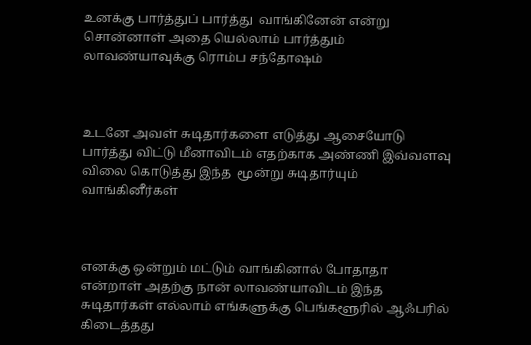உனக்கு பார்த்துப் பார்த்து  வாங்கினேன் என்று சொன்னாள் அதை யெல்லாம் பார்த்தும் லாவண்யாவுக்கு ரொம்ப சந்தோஷம்



உடனே அவள் சுடிதார்களை எடுத்து ஆசையோடு பார்த்து விட்டு மீனாவிடம் எதற்காக அண்ணி இவ்வளவு விலை கொடுத்து இந்த  மூன்று சுடிதார்யும் வாங்கினீர்கள்



எனக்கு ஒன்றும் மட்டும் வாங்கினால் போதாதா என்றாள் அதற்கு நான் லாவண்யாவிடம் இந்த சுடிதார்கள் எல்லாம் எங்களுக்கு பெங்களூரில் ஆஃபரில் கிடைத்தது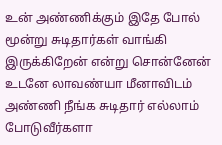உன் அண்ணிக்கும் இதே போல் மூன்று சுடிதார்கள் வாங்கி இருக்கிறேன் என்று சொன்னேன் உடனே லாவண்யா மீனாவிடம் அண்ணி நீங்க சுடிதார் எல்லாம் போடுவீர்களா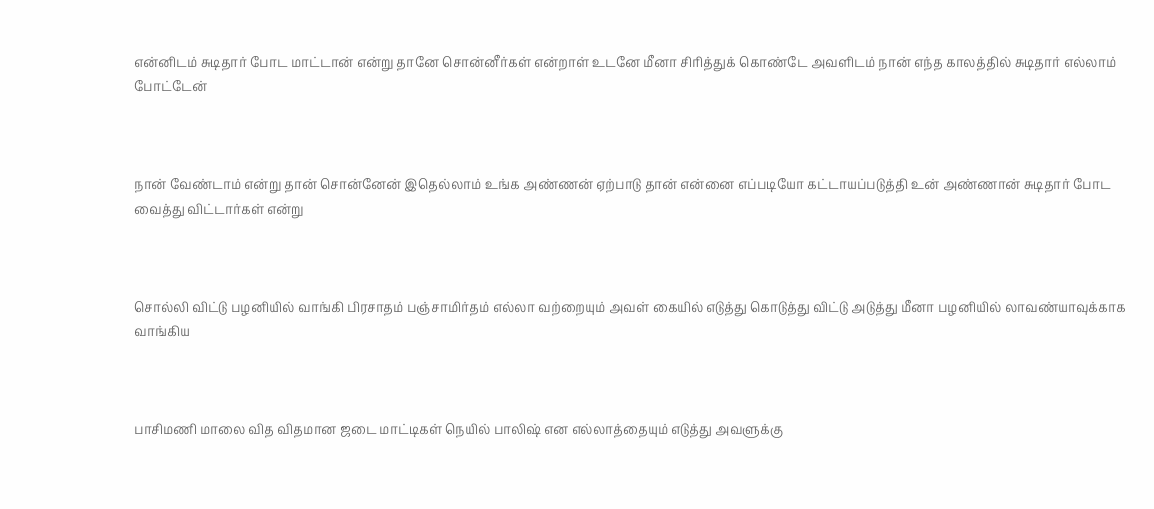என்னிடம் சுடிதார் போட மாட்டான் என்று தானே சொன்னீர்கள் என்றாள் உடனே மீனா சிரித்துக் கொண்டே அவளிடம் நான் எந்த காலத்தில் சுடிதார் எல்லாம் போட்டேன்



நான் வேண்டாம் என்று தான் சொன்னேன் இதெல்லாம் உங்க அண்ணன் ஏற்பாடு தான் என்னை எப்படியோ கட்டாயப்படுத்தி உன் அண்ணான் சுடிதார் போட வைத்து விட்டார்கள் என்று



சொல்லி விட்டு பழனியில் வாங்கி பிரசாதம் பஞ்சாமிர்தம் எல்லா வற்றையும் அவள் கையில் எடுத்து கொடுத்து விட்டு அடுத்து மீனா பழனியில் லாவண்யாவுக்காக வாங்கிய



பாசிமணி மாலை வித விதமான ஜடை மாட்டிகள் நெயில் பாலிஷ் என எல்லாத்தையும் எடுத்து அவளுக்கு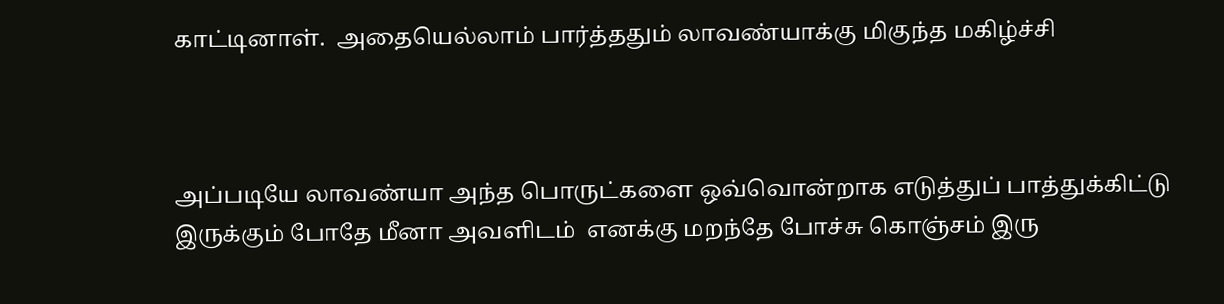காட்டினாள்.  அதையெல்லாம் பார்த்ததும் லாவண்யாக்கு மிகுந்த மகிழ்ச்சி



அப்படியே லாவண்யா அந்த பொருட்களை ஒவ்வொன்றாக எடுத்துப் பாத்துக்கிட்டு இருக்கும் போதே மீனா அவளிடம்  எனக்கு மறந்தே போச்சு கொஞ்சம் இரு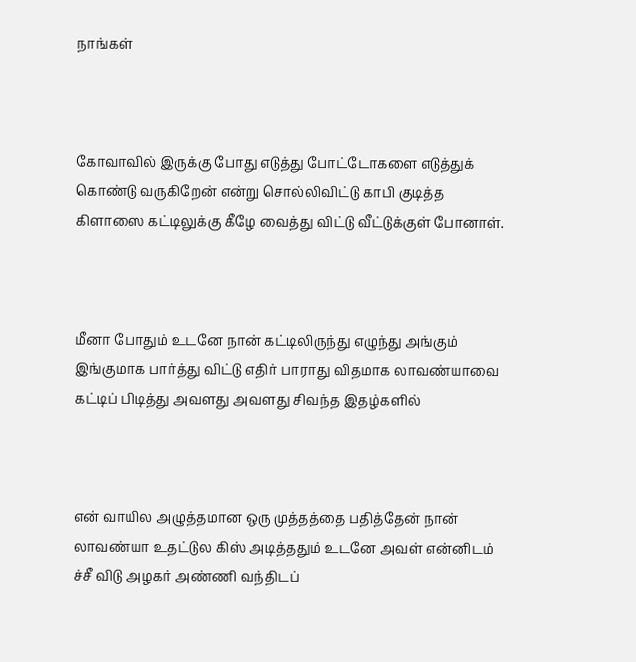நாங்கள்



கோவாவில் இருக்கு போது எடுத்து போட்டோகளை எடுத்துக் கொண்டு வருகிறேன் என்று சொல்லிவிட்டு காபி குடித்த கிளாஸை கட்டிலுக்கு கீழே வைத்து விட்டு வீட்டுக்குள் போனாள்.



மீனா போதும் உடனே நான் கட்டிலிருந்து எழுந்து அங்கும் இங்குமாக பார்த்து விட்டு எதிர் பாராது விதமாக லாவண்யாவை கட்டிப் பிடித்து அவளது அவளது சிவந்த இதழ்களில்



என் வாயில அழுத்தமான ஒரு முத்தத்தை பதித்தேன் நான் லாவண்யா உதட்டுல கிஸ் அடித்ததும் உடனே அவள் என்னிடம் ச்சீ விடு அழகர் அண்ணி வந்திடப்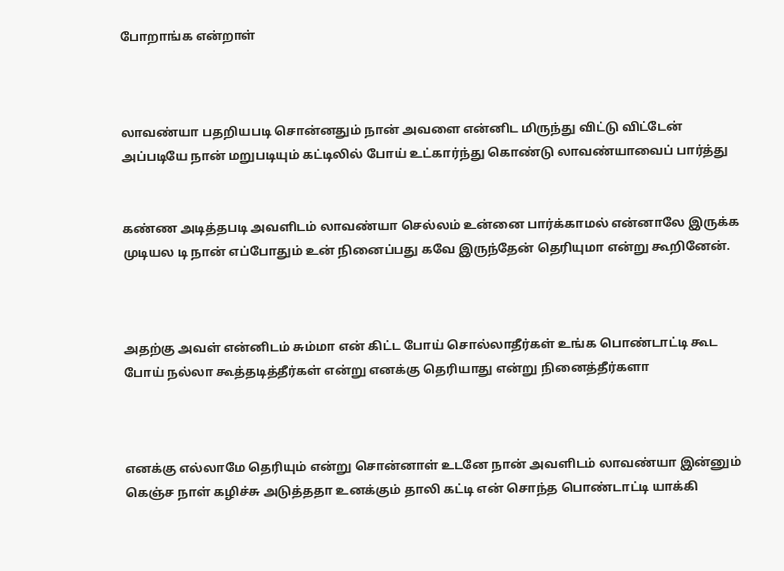போறாங்க என்றாள்



லாவண்யா பதறியபடி சொன்னதும் நான் அவளை என்னிட மிருந்து விட்டு விட்டேன் அப்படியே நான் மறுபடியும் கட்டிலில் போய் உட்கார்ந்து கொண்டு லாவண்யாவைப் பார்த்து


கண்ண அடித்தபடி அவளிடம் லாவண்யா செல்லம் உன்னை பார்க்காமல் என்னாலே இருக்க முடியல டி நான் எப்போதும் உன் நினைப்பது கவே இருந்தேன் தெரியுமா என்று கூறினேன்.



அதற்கு அவள் என்னிடம் சும்மா என் கிட்ட போய் சொல்லாதீர்கள் உங்க பொண்டாட்டி கூட போய் நல்லா கூத்தடித்தீர்கள் என்று எனக்கு தெரியாது என்று நினைத்தீர்களா



எனக்கு எல்லாமே தெரியும் என்று சொன்னாள் உடனே நான் அவளிடம் லாவண்யா இன்னும் கெஞ்ச நாள் கழிச்சு அடுத்ததா உனக்கும் தாலி கட்டி என் சொந்த பொண்டாட்டி யாக்கி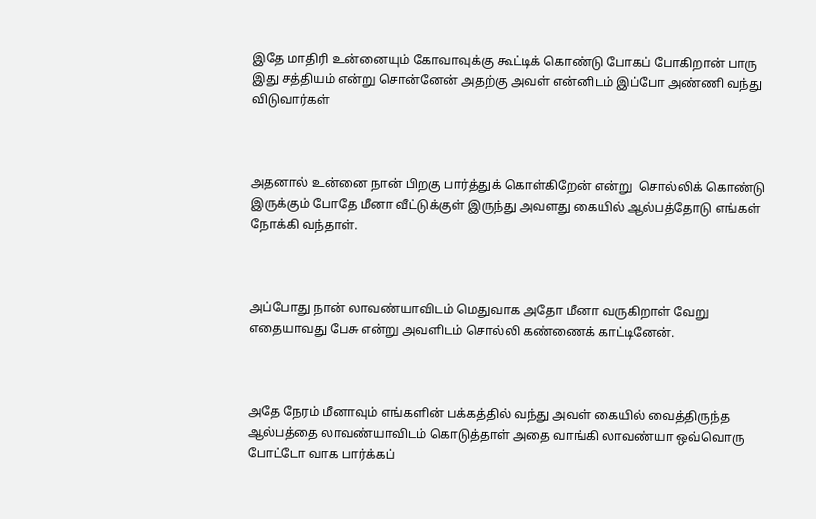இதே மாதிரி உன்னையும் கோவாவுக்கு கூட்டிக் கொண்டு போகப் போகிறான் பாரு இது சத்தியம் என்று சொன்னேன் அதற்கு அவள் என்னிடம் இப்போ அண்ணி வந்து விடுவார்கள்



அதனால் உன்னை நான் பிறகு பார்த்துக் கொள்கிறேன் என்று  சொல்லிக் கொண்டு இருக்கும் போதே மீனா வீட்டுக்குள் இருந்து அவளது கையில் ஆல்பத்தோடு எங்கள் நோக்கி வந்தாள்.



அப்போது நான் லாவண்யாவிடம் மெதுவாக அதோ மீனா வருகிறாள் வேறு எதையாவது பேசு என்று அவளிடம் சொல்லி கண்ணைக் காட்டினேன்.



அதே நேரம் மீனாவும் எங்களின் பக்கத்தில் வந்து அவள் கையில் வைத்திருந்த ஆல்பத்தை லாவண்யாவிடம் கொடுத்தாள் அதை வாங்கி லாவண்யா ஒவ்வொரு போட்டோ வாக பார்க்கப்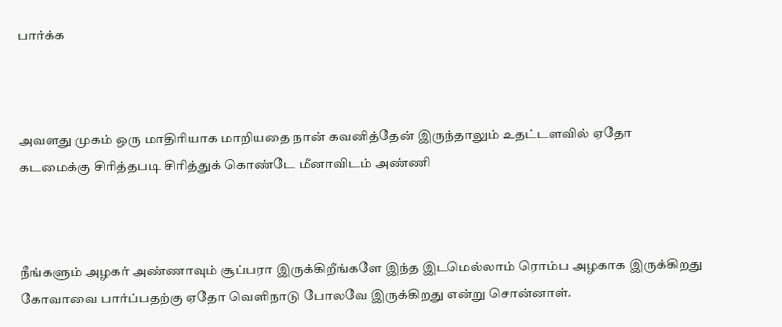பார்க்க



அவளது முகம் ஒரு மாதிரியாக மாறியதை நான் கவனித்தேன் இருந்தாலும் உதட்டளவில் ஏதோ கடமைக்கு சிரித்தபடி சிரித்துக் கொண்டே மீனாவிடம் அண்ணி



நீங்களும் அழகர் அண்ணாவும் சூப்பரா இருக்கிறீங்களே இந்த இடமெல்லாம் ரொம்ப அழகாக இருக்கிறது கோவாவை பார்ப்பதற்கு ஏதோ வெளிநாடு போலவே இருக்கிறது என்று சொன்னாள்.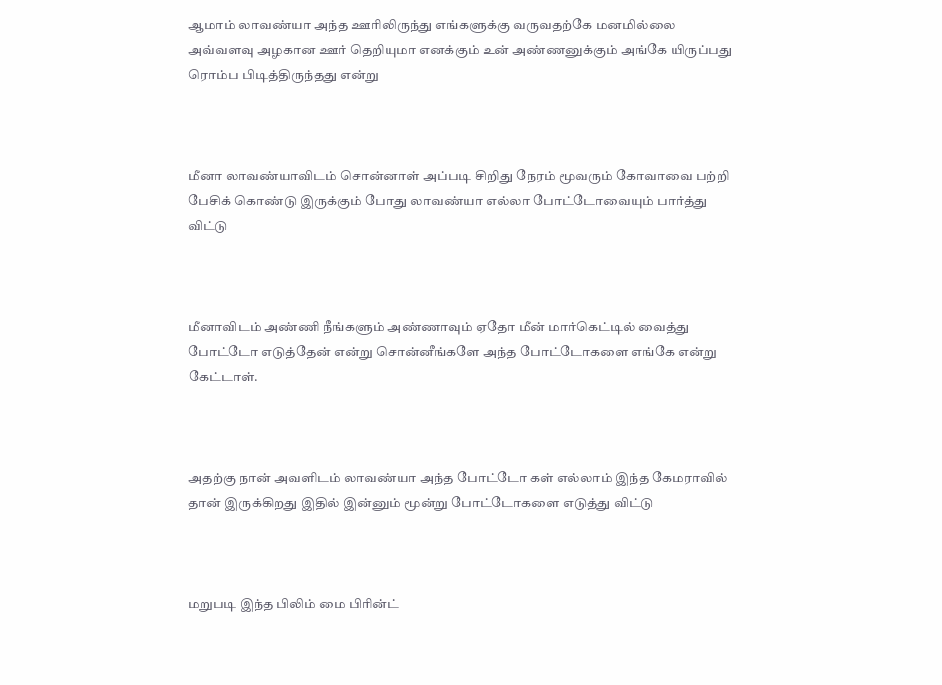ஆமாம் லாவண்யா அந்த ஊரிலிருந்து எங்களுக்கு வருவதற்கே மனமில்லை அவ்வளவு அழகான ஊர் தெறியுமா எனக்கும் உன் அண்ணனுக்கும் அங்கே யிருப்பது ரொம்ப பிடித்திருந்தது என்று



மீனா லாவண்யாவிடம் சொன்னாள் அப்படி சிறிது நேரம் மூவரும் கோவாவை பற்றி பேசிக் கொண்டு இருக்கும் போது லாவண்யா எல்லா போட்டோவையும் பார்த்து விட்டு



மீனாவிடம் அண்ணி நீங்களும் அண்ணாவும் ஏதோ மீன் மார்கெட்டில் வைத்து போட்டோ எடுத்தேன் என்று சொன்னீங்களே அந்த போட்டோகளை எங்கே என்று கேட்டாள்.



அதற்கு நான் அவளிடம் லாவண்யா அந்த போட்டோ கள் எல்லாம் இந்த கேமராவில் தான் இருக்கிறது இதில் இன்னும் மூன்று போட்டோகளை எடுத்து விட்டு



மறுபடி இந்த பிலிம் மை பிரின்ட்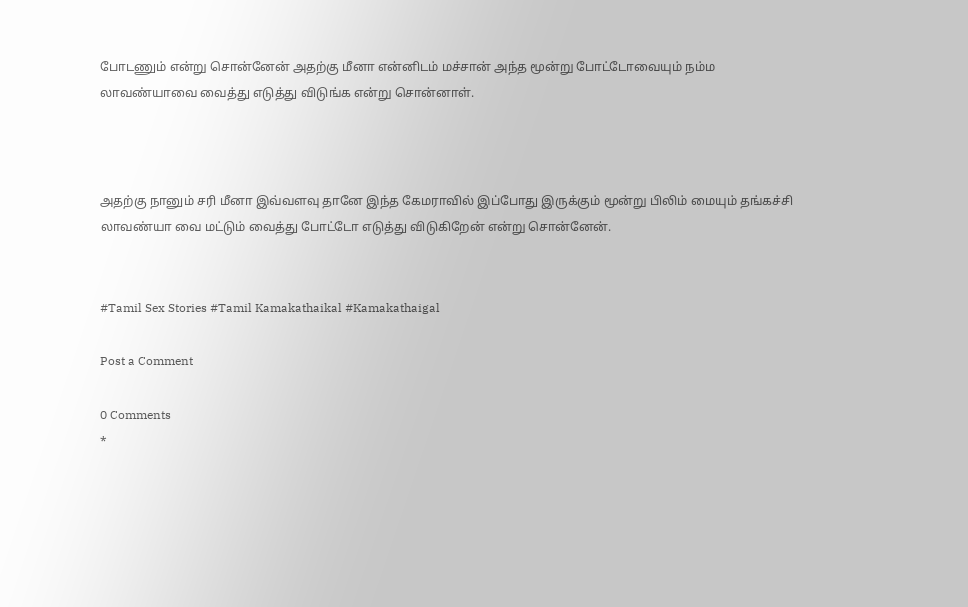போடணும் என்று சொன்னேன் அதற்கு மீனா என்னிடம் மச்சான் அந்த மூன்று போட்டோவையும் நம்ம லாவண்யாவை வைத்து எடுத்து விடுங்க என்று சொன்னாள்.



அதற்கு நானும் சரி மீனா இவ்வளவு தானே இந்த கேமராவில் இப்போது இருக்கும் மூன்று பிலிம் மையும் தங்கச்சி லாவண்யா வை மட்டும் வைத்து போட்டோ எடுத்து விடுகிறேன் என்று சொன்னேன்.


#Tamil Sex Stories #Tamil Kamakathaikal #Kamakathaigal

Post a Comment

0 Comments
*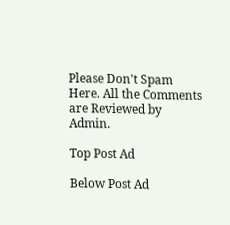Please Don't Spam Here. All the Comments are Reviewed by Admin.

Top Post Ad

Below Post Ad